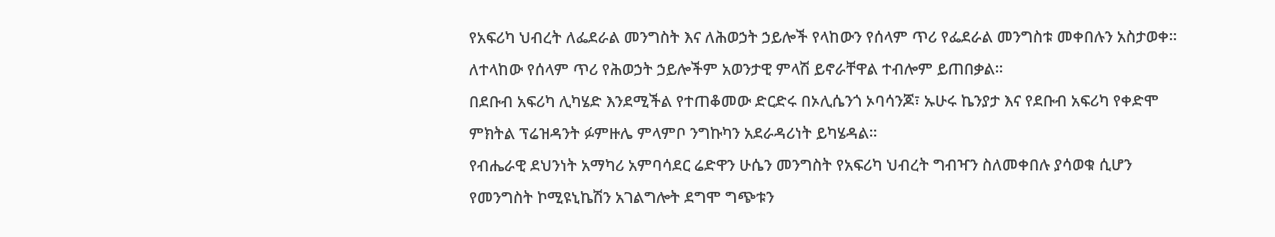የአፍሪካ ህብረት ለፌደራል መንግስት እና ለሕወኃት ኃይሎች የላከውን የሰላም ጥሪ የፌደራል መንግስቱ መቀበሉን አስታወቀ።
ለተላከው የሰላም ጥሪ የሕወኃት ኃይሎችም አወንታዊ ምላሽ ይኖራቸዋል ተብሎም ይጠበቃል።
በደቡብ አፍሪካ ሊካሄድ እንደሚችል የተጠቆመው ድርድሩ በኦሊሴንጎ ኦባሳንጆ፣ ኡሁሩ ኬንያታ እና የደቡብ አፍሪካ የቀድሞ ምክትል ፕሬዝዳንት ፉምዙሌ ምላምቦ ንግኩካን አደራዳሪነት ይካሄዳል።
የብሔራዊ ደህንነት አማካሪ አምባሳደር ሬድዋን ሁሴን መንግስት የአፍሪካ ህብረት ግብዣን ስለመቀበሉ ያሳወቁ ሲሆን የመንግስት ኮሚዩኒኬሽን አገልግሎት ደግሞ ግጭቱን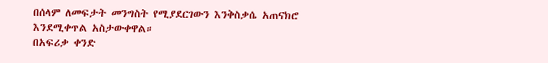በሰላም ለመፍታት መንግስት የሚያደርገውን እንቅስቃሴ አጠናክሮ እንደሚቀጥል አስታውቀዋል።
በአፍሪቃ ቀንድ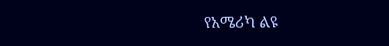የአሜሪካ ልዩ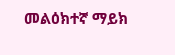መልዕክተኛ ማይክ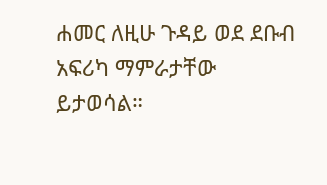ሐመር ለዚሁ ጉዳይ ወደ ደቡብ አፍሪካ ማምራታቸው ይታወሳል።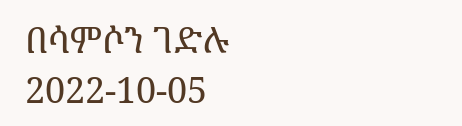በሳምሶን ገድሉ
2022-10-05